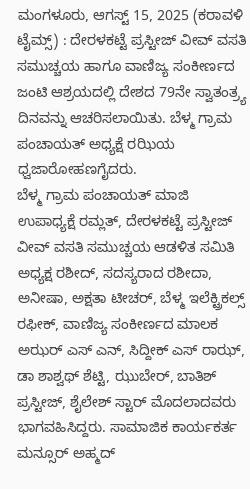ಮಂಗಳೂರು, ಆಗಸ್ಟ್ 15, 2025 (ಕರಾವಳಿ ಟೈಮ್ಸ್) : ದೇರಳಕಟ್ಟೆ ಪ್ರಸ್ಟೀಜ್ ವೀವ್ ವಸತಿ ಸಮುಚ್ಚಯ ಹಾಗೂ ವಾಣಿಜ್ಯ ಸಂಕೀರ್ಣದ ಜಂಟಿ ಆಶ್ರಯದಲ್ಲಿ ದೇಶದ 79ನೇ ಸ್ವಾತಂತ್ರ್ಯ ದಿನವನ್ನು ಆಚರಿಸಲಾಯಿತು. ಬೆಳ್ಮ ಗ್ರಾಮ ಪಂಚಾಯತ್ ಅಧ್ಯಕ್ಷೆ ರಝಿಯ ಧ್ವಜಾರೋಹಣಗೈದರು.
ಬೆಳ್ಮ ಗ್ರಾಮ ಪಂಚಾಯತ್ ಮಾಜಿ ಉಪಾಧ್ಯಕ್ಷೆ ರಮ್ಲತ್, ದೇರಳಕಟ್ಟೆ ಪ್ರಸ್ಟೀಜ್ ವೀವ್ ವಸತಿ ಸಮುಚ್ಚಯ ಆಡಳಿತ ಸಮಿತಿ ಅಧ್ಯಕ್ಷ ರಶೀದ್, ಸದಸ್ಯರಾದ ರಶೀದಾ, ಅನೀಷಾ, ಅಕ್ಷತಾ ಟೀಚರ್, ಬೆಳ್ಮ ಇಲೆಕ್ಟ್ರಿಕಲ್ಸ್ ರಫೀಕ್, ವಾಣಿಜ್ಯ ಸಂಕೀರ್ಣದ ಮಾಲಕ ಅಝರ್ ಎಸ್ ಎನ್, ಸಿದ್ದೀಕ್ ಎಸ್ ರಾಝ್, ಡಾ ಶಾಶ್ವಥ್ ಶೆಟ್ಟಿ, ಝುಬೇರ್, ಬಾತಿಶ್ ಪ್ರಸ್ಟೀಜ್, ಶೈಲೇಶ್ ಸ್ಟಾರ್ ಮೊದಲಾದವರು ಭಾಗವಹಿಸಿದ್ದರು. ಸಾಮಾಜಿಕ ಕಾರ್ಯಕರ್ತ ಮನ್ಸೂರ್ ಅಹ್ಮದ್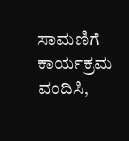ಸಾಮಣಿಗೆ ಕಾರ್ಯಕ್ರಮ ವಂದಿಸಿ,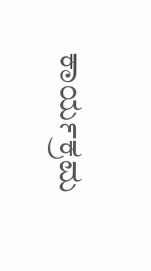ಕಾರ್ಯಕ್ರಮ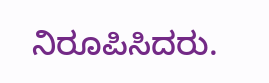ನಿರೂಪಿಸಿದರು.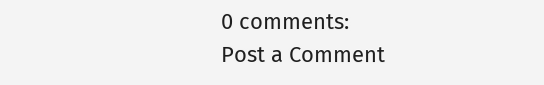0 comments:
Post a Comment